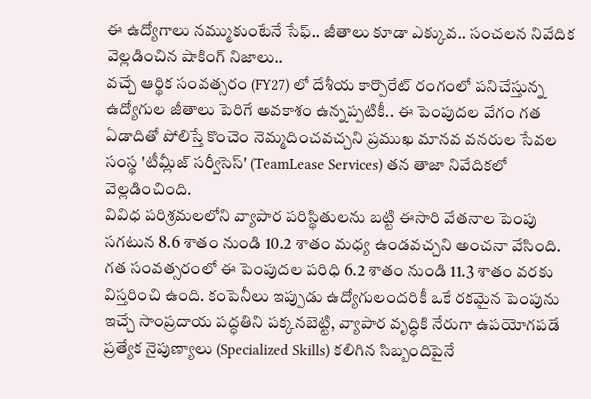ఈ ఉద్యోగాలు నమ్ముకుంటేనే సేఫ్.. జీతాలు కూడా ఎక్కువ.. సంచలన నివేదిక వెల్లడించిన షాకింగ్ నిజాలు..
వచ్చే ఆర్థిక సంవత్సరం (FY27) లో దేశీయ కార్పొరేట్ రంగంలో పనిచేస్తున్న ఉద్యోగుల జీతాలు పెరిగే అవకాశం ఉన్నప్పటికీ.. ఈ పెంపుదల వేగం గత ఏడాదితో పోలిస్తే కొంచెం నెమ్మదించవచ్చని ప్రముఖ మానవ వనరుల సేవల సంస్థ 'టీమ్లీజ్ సర్వీసెస్' (TeamLease Services) తన తాజా నివేదికలో వెల్లడించింది.
వివిధ పరిశ్రమలలోని వ్యాపార పరిస్థితులను బట్టి ఈసారి వేతనాల పెంపు సగటున 8.6 శాతం నుండి 10.2 శాతం మధ్య ఉండవచ్చని అంచనా వేసింది. గత సంవత్సరంలో ఈ పెంపుదల పరిధి 6.2 శాతం నుండి 11.3 శాతం వరకు విస్తరించి ఉంది. కంపెనీలు ఇప్పుడు ఉద్యోగులందరికీ ఒకే రకమైన పెంపును ఇచ్చే సాంప్రదాయ పద్ధతిని పక్కనబెట్టి, వ్యాపార వృద్ధికి నేరుగా ఉపయోగపడే ప్రత్యేక నైపుణ్యాలు (Specialized Skills) కలిగిన సిబ్బందిపైనే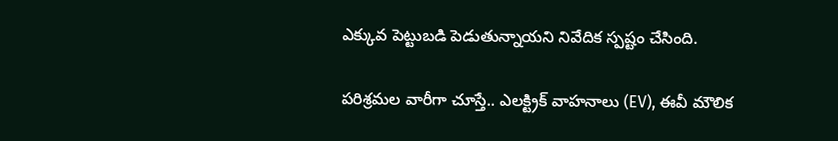ఎక్కువ పెట్టుబడి పెడుతున్నాయని నివేదిక స్పష్టం చేసింది.

పరిశ్రమల వారీగా చూస్తే.. ఎలక్ట్రిక్ వాహనాలు (EV), ఈవీ మౌలిక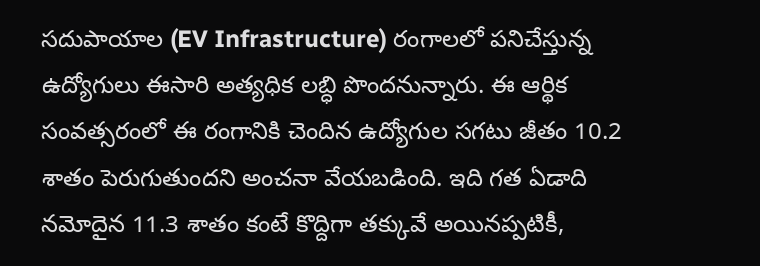సదుపాయాల (EV Infrastructure) రంగాలలో పనిచేస్తున్న ఉద్యోగులు ఈసారి అత్యధిక లబ్ధి పొందనున్నారు. ఈ ఆర్థిక సంవత్సరంలో ఈ రంగానికి చెందిన ఉద్యోగుల సగటు జీతం 10.2 శాతం పెరుగుతుందని అంచనా వేయబడింది. ఇది గత ఏడాది నమోదైన 11.3 శాతం కంటే కొద్దిగా తక్కువే అయినప్పటికీ,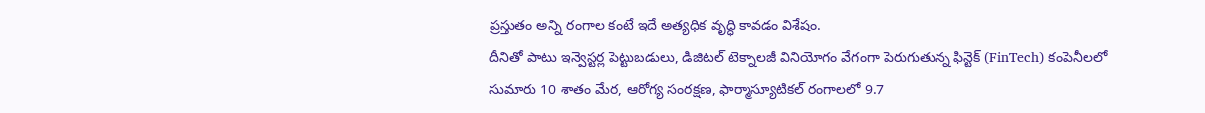ప్రస్తుతం అన్ని రంగాల కంటే ఇదే అత్యధిక వృద్ధి కావడం విశేషం.
దీనితో పాటు ఇన్వెస్టర్ల పెట్టుబడులు, డిజిటల్ టెక్నాలజీ వినియోగం వేగంగా పెరుగుతున్న ఫిన్టెక్ (FinTech) కంపెనీలలో సుమారు 10 శాతం మేర, ఆరోగ్య సంరక్షణ, ఫార్మాస్యూటికల్ రంగాలలో 9.7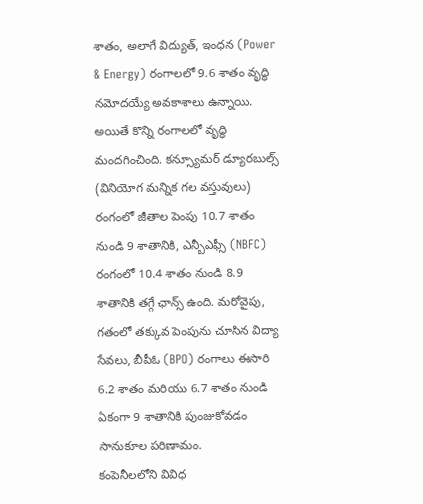శాతం, అలాగే విద్యుత్, ఇంధన (Power & Energy) రంగాలలో 9.6 శాతం వృద్ధి నమోదయ్యే అవకాశాలు ఉన్నాయి. అయితే కొన్ని రంగాలలో వృద్ధి మందగించింది. కన్స్యూమర్ డ్యూరబుల్స్ (వినియోగ మన్నిక గల వస్తువులు) రంగంలో జీతాల పెంపు 10.7 శాతం నుండి 9 శాతానికి, ఎన్బీఎఫ్సీ (NBFC) రంగంలో 10.4 శాతం నుండి 8.9 శాతానికి తగ్గే ఛాన్స్ ఉంది. మరోవైపు, గతంలో తక్కువ పెంపును చూసిన విద్యా సేవలు, బీపీఓ (BPO) రంగాలు ఈసారి 6.2 శాతం మరియు 6.7 శాతం నుండి ఏకంగా 9 శాతానికి పుంజుకోవడం సానుకూల పరిణామం.
కంపెనీలలోని వివిధ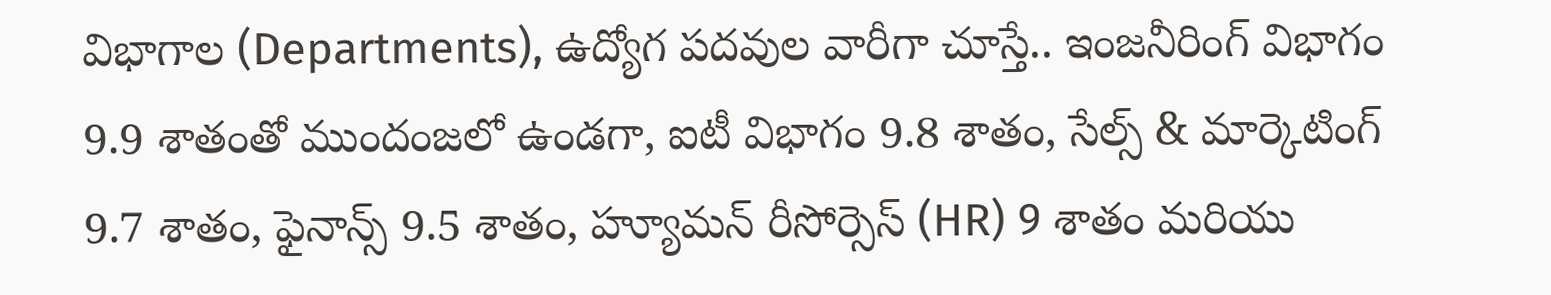విభాగాల (Departments), ఉద్యోగ పదవుల వారీగా చూస్తే.. ఇంజనీరింగ్ విభాగం 9.9 శాతంతో ముందంజలో ఉండగా, ఐటీ విభాగం 9.8 శాతం, సేల్స్ & మార్కెటింగ్ 9.7 శాతం, ఫైనాన్స్ 9.5 శాతం, హ్యూమన్ రీసోర్సెస్ (HR) 9 శాతం మరియు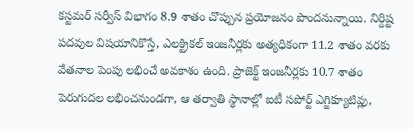కస్టమర్ సర్వీస్ విభాగం 8.9 శాతం చొప్పున ప్రయోజనం పొందనున్నాయి. నిర్దిష్ట పదవుల విషయానికొస్తే, ఎలక్ట్రికల్ ఇంజనీర్లకు అత్యధికంగా 11.2 శాతం వరకు వేతనాల పెంపు లభించే అవకాశం ఉంది. ప్రాజెక్ట్ ఇంజనీర్లకు 10.7 శాతం పెరుగుదల లభించనుండగా, ఆ తర్వాతి స్థానాల్లో ఐటీ సపోర్ట్ ఎగ్జిక్యూటివ్లు,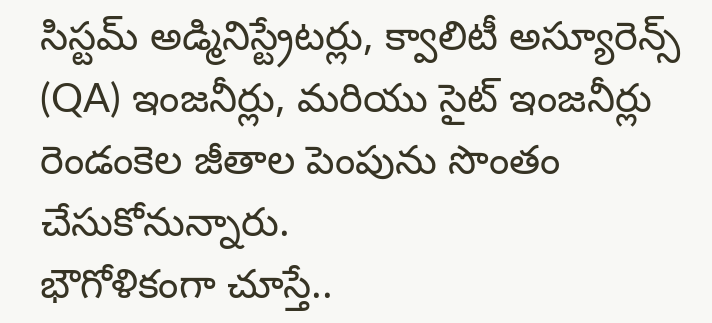సిస్టమ్ అడ్మినిస్ట్రేటర్లు, క్వాలిటీ అస్యూరెన్స్ (QA) ఇంజనీర్లు, మరియు సైట్ ఇంజనీర్లు రెండంకెల జీతాల పెంపును సొంతం చేసుకోనున్నారు.
భౌగోళికంగా చూస్తే..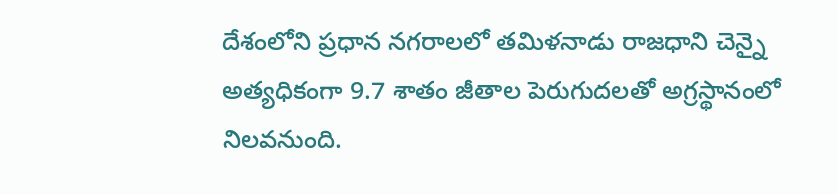దేశంలోని ప్రధాన నగరాలలో తమిళనాడు రాజధాని చెన్నై అత్యధికంగా 9.7 శాతం జీతాల పెరుగుదలతో అగ్రస్థానంలో నిలవనుంది.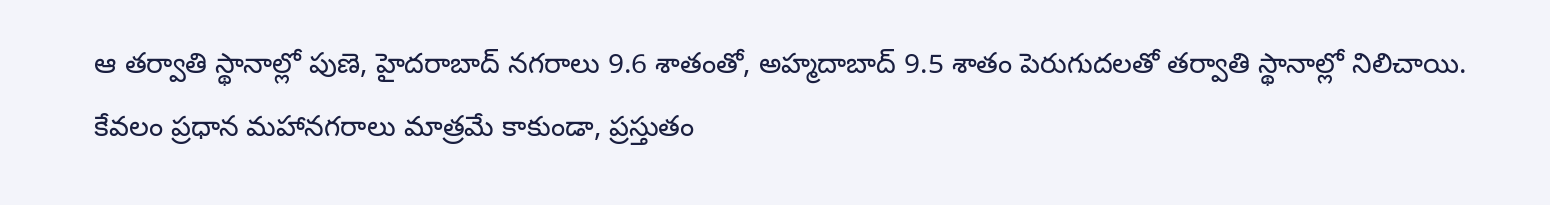ఆ తర్వాతి స్థానాల్లో పుణె, హైదరాబాద్ నగరాలు 9.6 శాతంతో, అహ్మదాబాద్ 9.5 శాతం పెరుగుదలతో తర్వాతి స్థానాల్లో నిలిచాయి. కేవలం ప్రధాన మహానగరాలు మాత్రమే కాకుండా, ప్రస్తుతం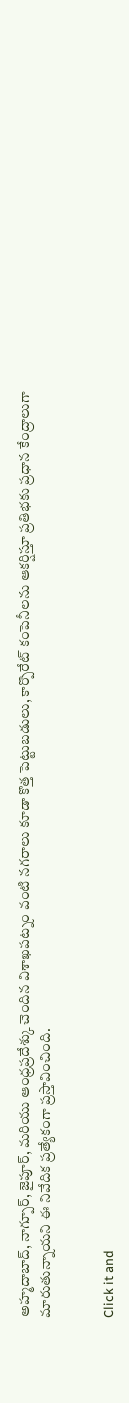అహ్మదాబాద్, నాగ్పూర్, జైపూర్, మరియు ఆంధ్రప్రదేశ్కు చెందిన విశాఖపట్నం వంటి నగరాలు కూడా కొత్త పెట్టుబడులు, కార్పొరేట్ కంపెనీలను ఆకర్షిస్తూ ప్రతిభకు ప్రధాన కేంద్రాలుగా మారుతున్నాయని ఈ నివేదిక ప్రత్యేకంగా ప్రస్తావించింది.


Click it and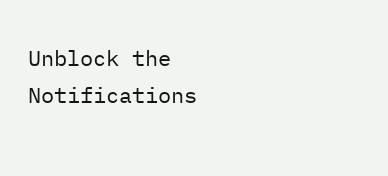Unblock the Notifications